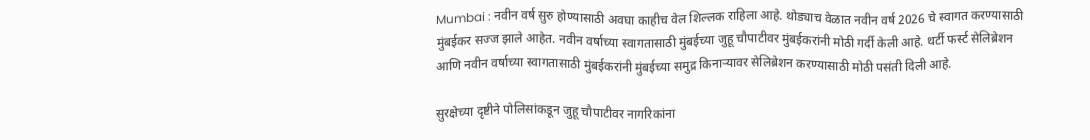Mumbai : नवीन वर्ष सुरु होण्यासाठी अवघा काहीच वेल शिल्लक राहिला आहे. थोड्याच वेळात नवीन वर्ष 2026 चे स्वागत करण्यासाठी मुंबईकर सज्ज झाले आहेत. नवीन वर्षाच्या स्वागतासाठी मुंबईच्या जुहू चौपाटीवर मुंबईकरांनी मोठी गर्दी केली आहे. थर्टी फर्स्ट सेलिब्रेशन आणि नवीन वर्षाच्या स्वागतासाठी मुंबईकरांनी मुंबईच्या समुद्र किनाऱ्यावर सेलिब्रेशन करण्यासाठी मोठी पसंती दिली आहे.

सुरक्षेच्या दृष्टीने पोलिसांकडून जुहू चौपाटीवर नागरिकांना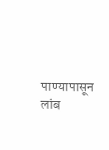पाण्यापासून लांब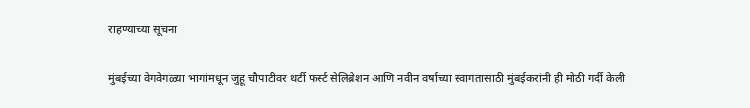राहण्याच्या सूचना

मुंबईच्या वेगवेगळ्या भागांमधून जुहू चौपाटीवर थर्टी फर्स्ट सेलिब्रेशन आणि नवीन वर्षाच्या स्वागतासाठी मुंबईकरांनी ही मोठी गर्दी केली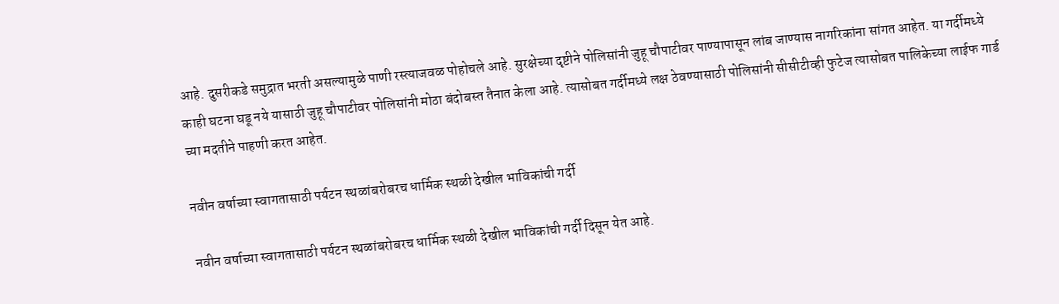आहे. दुसरीकडे समुद्रात भरती असल्यामुळे पाणी रस्त्याजवळ पोहोचले आहे. सुरक्षेच्या दृष्टीने पोलिसांनी जुहू चौपाटीवर पाण्यापासून लांब जाण्यास नागरिकांना सांगत आहेत. या गर्दीमध्ये काही घटना घडू नये यासाठी जुहू चौपाटीवर पोलिसांनी मोठा बंदोबस्त तैनात केला आहे. त्यासोबत गर्दीमध्ये लक्ष ठेवण्यासाठी पोलिसांनी सीसीटीव्ही फुटेज त्यासोबत पालिकेच्या लाईफ गार्ड च्या मदतीने पाहणी करत आहेत.

नवीन वर्षाच्या स्वागतासाठी पर्यटन स्थळांबरोबरच धार्मिक स्थळी देखील भाविकांची गर्दी

नवीन वर्षाच्या स्वागतासाठी पर्यटन स्थळांबरोबरच धार्मिक स्थळी देखील भाविकांची गर्दी दिसून येत आहे.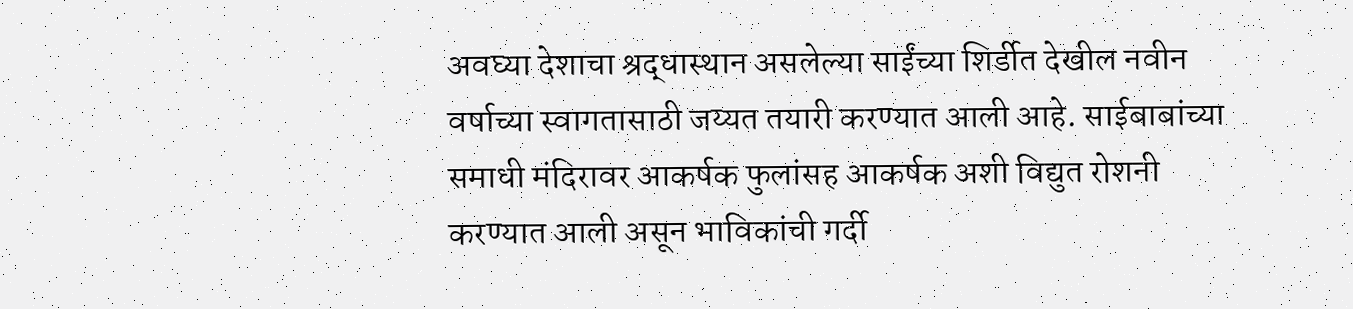अवघ्या देशाचा श्रद्धास्थान असलेल्या साईंच्या शिर्डीत देखील नवीन वर्षाच्या स्वागतासाठी जय्यत तयारी करण्यात आली आहे. साईबाबांच्या समाधी मंदिरावर आकर्षक फुलांसह आकर्षक अशी विद्युत रोशनी करण्यात आली असून भाविकांची गर्दी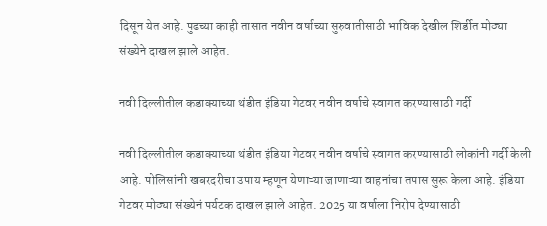दिसून येत आहे. पुढच्या काही तासात नवीन वर्षाच्या सुरुवातीसाठी भाविक देखील शिर्डीत मोठ्या संख्येने दाखल झाले आहेत.

नवी दिल्लीतील कडाक्याच्या थंडीत इंडिया गेटवर नवीन वर्षाचे स्वागत करण्यासाठी गर्दी

नवी दिल्लीतील कडाक्याच्या थंडीत इंडिया गेटवर नवीन वर्षाचे स्वागत करण्यासाठी लोकांनी गर्दी केली आहे. पोलिसांनी खबरदरीचा उपाय म्हणून येणाऱ्या जाणाऱ्या वाहनांचा तपास सुरू केला आहे. इंडिया गेटवर मोठ्या संख्येनं पर्यटक दाखल झाले आहेत. 2025 या वर्षाला निरोप देण्यासाठी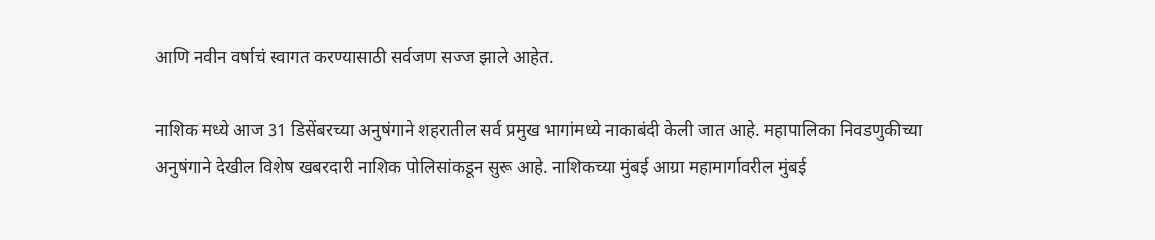आणि नवीन वर्षाचं स्वागत करण्यासाठी सर्वजण सज्ज झाले आहेत.

नाशिक मध्ये आज 31 डिसेंबरच्या अनुषंगाने शहरातील सर्व प्रमुख भागांमध्ये नाकाबंदी केली जात आहे. महापालिका निवडणुकीच्या अनुषंगाने देखील विशेष खबरदारी नाशिक पोलिसांकडून सुरू आहे. नाशिकच्या मुंबई आग्रा महामार्गावरील मुंबई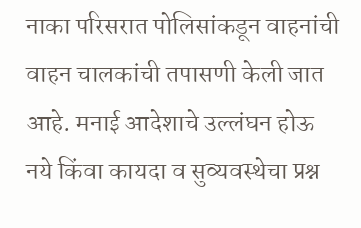नाका परिसरात पोलिसांकडून वाहनांची वाहन चालकांची तपासणी केली जात आहे. मनाई आदेशाचे उल्लंघन होऊ नये किंवा कायदा व सुव्यवस्थेचा प्रश्न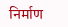निर्माण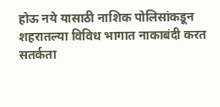होऊ नये यासाठी नाशिक पोलिसांकडून शहरातल्या विविध भागात नाकाबंदी करत सतर्कता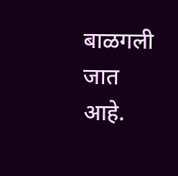बाळगली जात आहे.